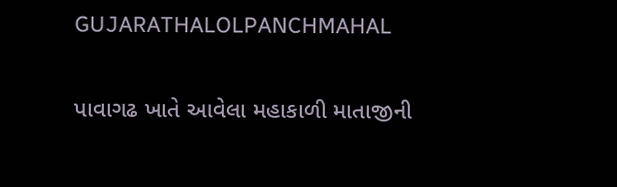GUJARATHALOLPANCHMAHAL

પાવાગઢ ખાતે આવેલા મહાકાળી માતાજીની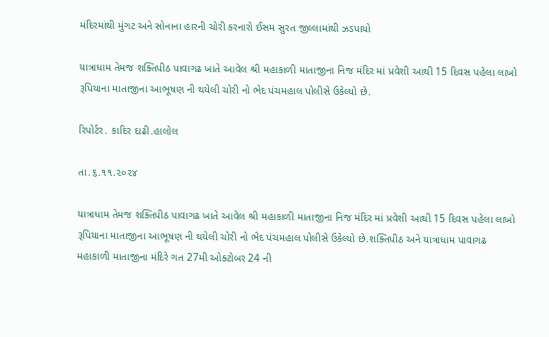મંદિરમાંથી મુંગટ અને સોનાના હારની ચોરી કરનારો ઈસમ સુરત જીલ્લામાંથી ઝડપાયો

યાત્રાધામ તેમજ શક્તિપીઠ પાવાગઢ ખાતે આવેલ શ્રી મહાકાળી માતાજીના નિજ મંદિર માં પ્રવેશી આથી 15 દિવસ પહેલા લાખો રૂપિયાના માતાજીના આભૂષણ ની થયેલી ચોરી નો ભેદ પંચમહાલ પોલીસે ઉકેલ્યો છે.

રિપોર્ટર. કાદિર દાઢી.હાલોલ

તા.૬.૧૧.૨૦૨૪

યાત્રાધામ તેમજ શક્તિપીઠ પાવાગઢ ખાતે આવેલ શ્રી મહાકાળી માતાજીના નિજ મંદિર માં પ્રવેશી આથી 15 દિવસ પહેલા લાખો રૂપિયાના માતાજીના આભૂષણ ની થયેલી ચોરી નો ભેદ પંચમહાલ પોલીસે ઉકેલ્યો છે.શક્તિપીઠ અને યાત્રાધામ પાવાગઢ મહાકાળી માતાજીના મંદિરે ગત 27મી ઓક્ટોબર 24 ની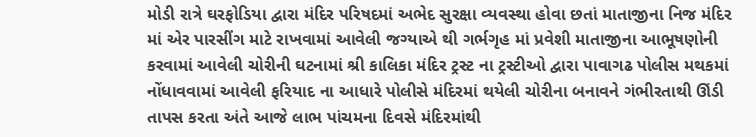મોડી રાત્રે ઘરફોડિયા દ્વારા મંદિર પરિષદમાં અભેદ સુરક્ષા વ્યવસ્થા હોવા છતાં માતાજીના નિજ મંદિર માં એર પારસીંગ માટે રાખવામાં આવેલી જગ્યાએ થી ગર્ભગૃહ માં પ્રવેશી માતાજીના આભૂષણોની કરવામાં આવેલી ચોરીની ઘટનામાં શ્રી કાલિકા મંદિર ટ્રસ્ટ ના ટ્રસ્ટીઓ દ્વારા પાવાગઢ પોલીસ મથકમાં નોંધાવવામાં આવેલી ફરિયાદ ના આધારે પોલીસે મંદિરમાં થયેલી ચોરીના બનાવને ગંભીરતાથી ઊંડી તાપસ કરતા અંતે આજે લાભ પાંચમના દિવસે મંદિરમાંથી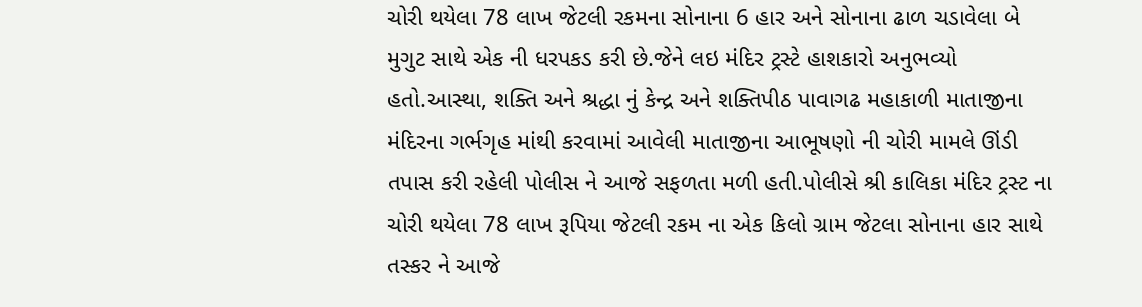ચોરી થયેલા 78 લાખ જેટલી રકમના સોનાના 6 હાર અને સોનાના ઢાળ ચડાવેલા બે મુગુટ સાથે એક ની ધરપકડ કરી છે.જેને લઇ મંદિર ટ્રસ્ટે હાશકારો અનુભવ્યો હતો.આસ્થા, શક્તિ અને શ્રદ્ધા નું કેન્દ્ર અને શક્તિપીઠ પાવાગઢ મહાકાળી માતાજીના મંદિરના ગર્ભગૃહ માંથી કરવામાં આવેલી માતાજીના આભૂષણો ની ચોરી મામલે ઊંડી તપાસ કરી રહેલી પોલીસ ને આજે સફળતા મળી હતી.પોલીસે શ્રી કાલિકા મંદિર ટ્રસ્ટ ના ચોરી થયેલા 78 લાખ રૂપિયા જેટલી રકમ ના એક કિલો ગ્રામ જેટલા સોનાના હાર સાથે તસ્કર ને આજે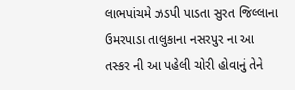લાભપાંચમે ઝડપી પાડતા સુરત જિલ્લાના ઉમરપાડા તાલુકાના નસરપુર ના આ તસ્કર ની આ પહેલી ચોરી હોવાનું તેને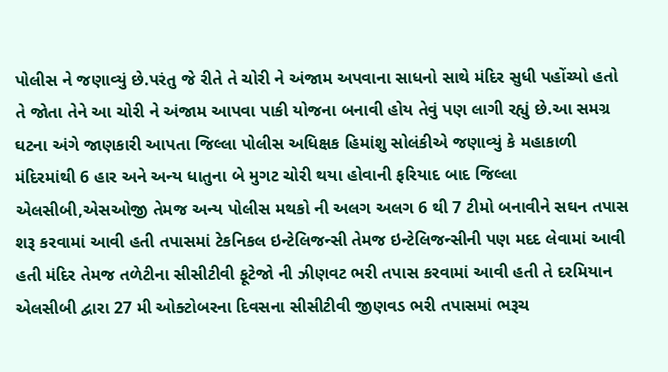પોલીસ ને જણાવ્યું છે.પરંતુ જે રીતે તે ચોરી ને અંજામ અપવાના સાધનો સાથે મંદિર સુધી પહોંચ્યો હતો તે જોતા તેને આ ચોરી ને અંજામ આપવા પાકી યોજના બનાવી હોય તેવું પણ લાગી રહ્યું છે.આ સમગ્ર ઘટના અંગે જાણકારી આપતા જિલ્લા પોલીસ અધિક્ષક હિમાંશુ સોલંકીએ જણાવ્યું કે મહાકાળી મંદિરમાંથી 6 હાર અને અન્ય ધાતુના બે મુગટ ચોરી થયા હોવાની ફરિયાદ બાદ જિલ્લા એલસીબી,એસઓજી તેમજ અન્ય પોલીસ મથકો ની અલગ અલગ 6 થી 7 ટીમો બનાવીને સઘન તપાસ શરૂ કરવામાં આવી હતી તપાસમાં ટેકનિકલ ઇન્ટેલિજન્સી તેમજ ઇન્ટેલિજન્સીની પણ મદદ લેવામાં આવી હતી મંદિર તેમજ તળેટીના સીસીટીવી ફૂટેજો ની ઝીણવટ ભરી તપાસ કરવામાં આવી હતી તે દરમિયાન એલસીબી દ્વારા 27 મી ઓક્ટોબરના દિવસના સીસીટીવી જીણવડ ભરી તપાસમાં ભરૂચ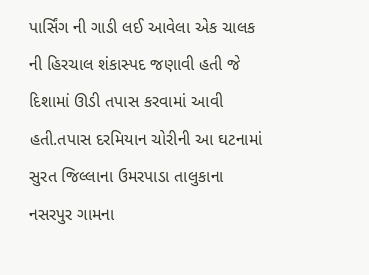પાર્સિંગ ની ગાડી લઈ આવેલા એક ચાલક ની હિરચાલ શંકાસ્પદ જણાવી હતી જે દિશામાં ઊડી તપાસ કરવામાં આવી હતી.તપાસ દરમિયાન ચોરીની આ ઘટનામાં સુરત જિલ્લાના ઉમરપાડા તાલુકાના નસરપુર ગામના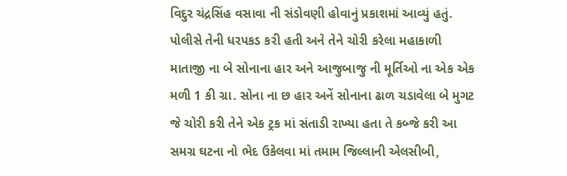વિદુર ચંદ્રસિંહ વસાવા ની સંડોવણી હોવાનું પ્રકાશમાં આવ્યું હતું. પોલીસે તેની ધરપકડ કરી હતી અને તેને ચોરી કરેલા મહાકાળી માતાજી ના બે સોનાના હાર અને આજુબાજુ ની મૂર્તિઓ ના એક એક મળી 1 કી ગ્રા. સોના ના છ હાર અનેં સોનાના ઢાળ ચડાવેલા બે મુગટ જે ચોરી કરી તેને એક ટ્રક માં સંતાડી રાખ્યા હતા તે કબ્જે કરી આ સમગ્ર ઘટના નો ભેદ ઉકેલવા માં તમામ જિલ્લાની એલસીબી,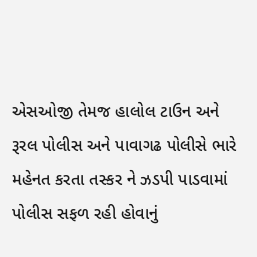એસઓજી તેમજ હાલોલ ટાઉન અને રૂરલ પોલીસ અને પાવાગઢ પોલીસે ભારે મહેનત કરતા તસ્કર ને ઝડપી પાડવામાં પોલીસ સફળ રહી હોવાનું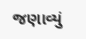જણાવ્યું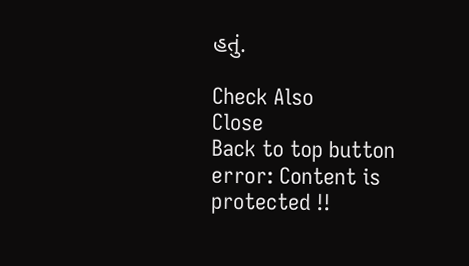હતું.

Check Also
Close
Back to top button
error: Content is protected !!